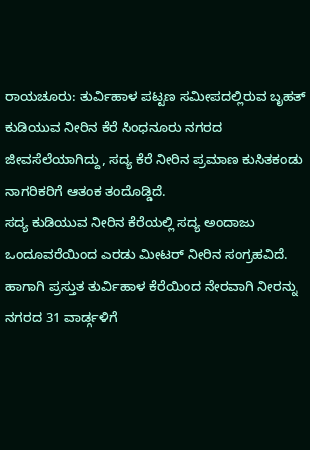ರಾಯಚೂರು: ತುರ್ವಿಹಾಳ ಪಟ್ಟಣ ಸಮೀಪದಲ್ಲಿರುವ ಬೃಹತ್ ಕುಡಿಯುವ ನೀರಿನ ಕೆರೆ ಸಿಂಧನೂರು ನಗರದ ಜೀವಸೆಲೆಯಾಗಿದ್ದು, ಸದ್ಯ ಕೆರೆ ನೀರಿನ ಪ್ರಮಾಣ ಕುಸಿತಕಂಡು ನಾಗರಿಕರಿಗೆ ಆತಂಕ ತಂದೊಡ್ಡಿದೆ.
ಸದ್ಯ ಕುಡಿಯುವ ನೀರಿನ ಕೆರೆಯಲ್ಲಿ ಸದ್ಯ ಅಂದಾಜು ಒಂದೂವರೆಯಿಂದ ಎರಡು ಮೀಟರ್ ನೀರಿನ ಸಂಗ್ರಹವಿದೆ. ಹಾಗಾಗಿ ಪ್ರಸ್ತುತ ತುರ್ವಿಹಾಳ ಕೆರೆಯಿಂದ ನೇರವಾಗಿ ನೀರನ್ನು ನಗರದ 31 ವಾರ್ಡ್ಗಳಿಗೆ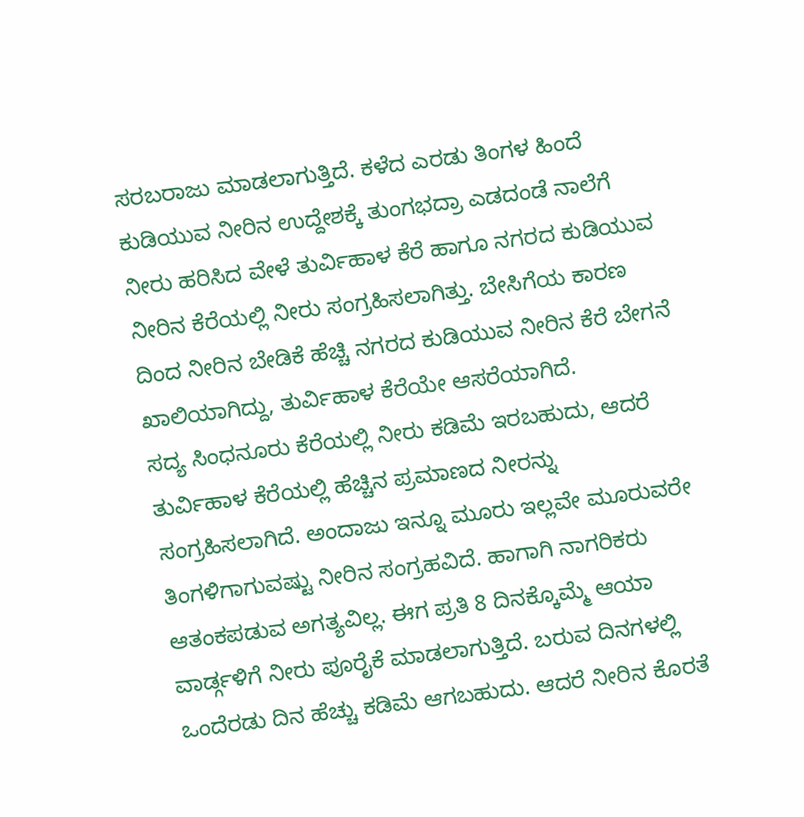ಸರಬರಾಜು ಮಾಡಲಾಗುತ್ತಿದೆ. ಕಳೆದ ಎರಡು ತಿಂಗಳ ಹಿಂದೆ ಕುಡಿಯುವ ನೀರಿನ ಉದ್ದೇಶಕ್ಕೆ ತುಂಗಭದ್ರಾ ಎಡದಂಡೆ ನಾಲೆಗೆ ನೀರು ಹರಿಸಿದ ವೇಳೆ ತುರ್ವಿಹಾಳ ಕೆರೆ ಹಾಗೂ ನಗರದ ಕುಡಿಯುವ ನೀರಿನ ಕೆರೆಯಲ್ಲಿ ನೀರು ಸಂಗ್ರಹಿಸಲಾಗಿತ್ತು. ಬೇಸಿಗೆಯ ಕಾರಣ ದಿಂದ ನೀರಿನ ಬೇಡಿಕೆ ಹೆಚ್ಚಿ ನಗರದ ಕುಡಿಯುವ ನೀರಿನ ಕೆರೆ ಬೇಗನೆ ಖಾಲಿಯಾಗಿದ್ದು, ತುರ್ವಿಹಾಳ ಕೆರೆಯೇ ಆಸರೆಯಾಗಿದೆ.
ಸದ್ಯ ಸಿಂಧನೂರು ಕೆರೆಯಲ್ಲಿ ನೀರು ಕಡಿಮೆ ಇರಬಹುದು, ಆದರೆ ತುರ್ವಿಹಾಳ ಕೆರೆಯಲ್ಲಿ ಹೆಚ್ಚಿನ ಪ್ರಮಾಣದ ನೀರನ್ನು ಸಂಗ್ರಹಿಸಲಾಗಿದೆ. ಅಂದಾಜು ಇನ್ನೂ ಮೂರು ಇಲ್ಲವೇ ಮೂರುವರೇ ತಿಂಗಳಿಗಾಗುವಷ್ಟು ನೀರಿನ ಸಂಗ್ರಹವಿದೆ. ಹಾಗಾಗಿ ನಾಗರಿಕರು ಆತಂಕಪಡುವ ಅಗತ್ಯವಿಲ್ಲ. ಈಗ ಪ್ರತಿ 8 ದಿನಕ್ಕೊಮ್ಮೆ ಆಯಾ ವಾರ್ಡ್ಗಳಿಗೆ ನೀರು ಪೂರೈಕೆ ಮಾಡಲಾಗುತ್ತಿದೆ. ಬರುವ ದಿನಗಳಲ್ಲಿ ಒಂದೆರಡು ದಿನ ಹೆಚ್ಚು ಕಡಿಮೆ ಆಗಬಹುದು. ಆದರೆ ನೀರಿನ ಕೊರತೆ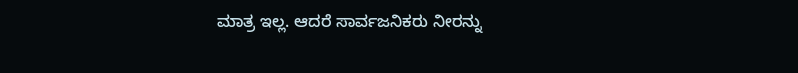ಮಾತ್ರ ಇಲ್ಲ. ಆದರೆ ಸಾರ್ವಜನಿಕರು ನೀರನ್ನು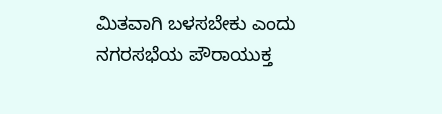ಮಿತವಾಗಿ ಬಳಸಬೇಕು ಎಂದು ನಗರಸಭೆಯ ಪೌರಾಯುಕ್ತ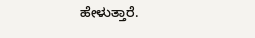ಹೇಳುತ್ತಾರೆ.